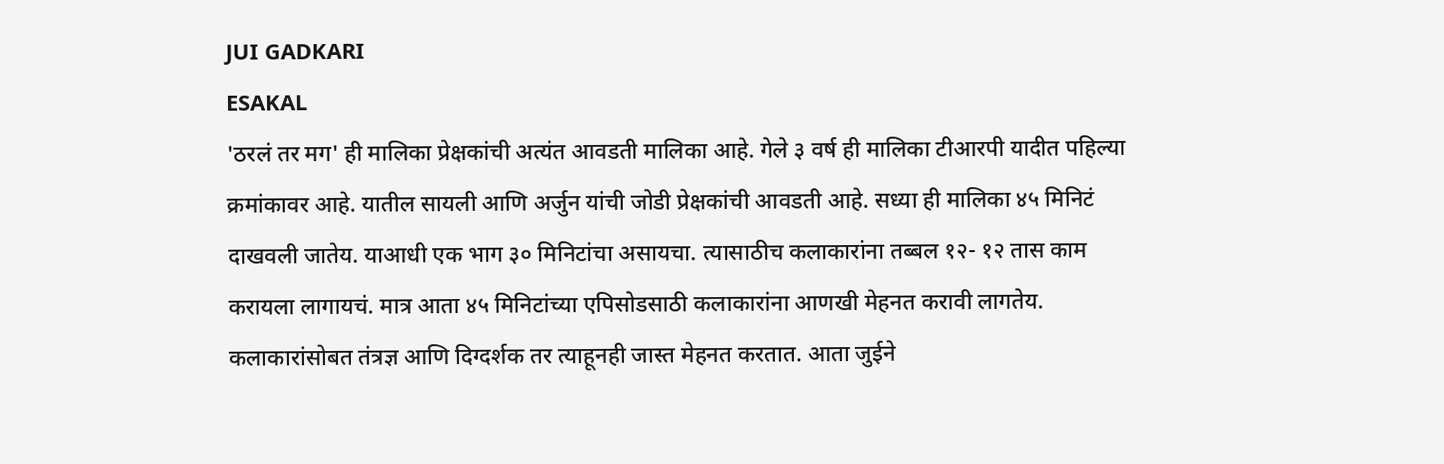JUI GADKARI
ESAKAL
'ठरलं तर मग' ही मालिका प्रेक्षकांची अत्यंत आवडती मालिका आहे. गेले ३ वर्ष ही मालिका टीआरपी यादीत पहिल्या क्रमांकावर आहे. यातील सायली आणि अर्जुन यांची जोडी प्रेक्षकांची आवडती आहे. सध्या ही मालिका ४५ मिनिटं दाखवली जातेय. याआधी एक भाग ३० मिनिटांचा असायचा. त्यासाठीच कलाकारांना तब्बल १२- १२ तास काम करायला लागायचं. मात्र आता ४५ मिनिटांच्या एपिसोडसाठी कलाकारांना आणखी मेहनत करावी लागतेय. कलाकारांसोबत तंत्रज्ञ आणि दिग्दर्शक तर त्याहूनही जास्त मेहनत करतात. आता जुईने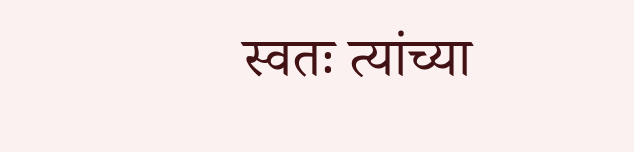स्वतः त्यांच्या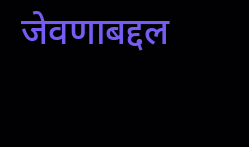जेवणाबद्दल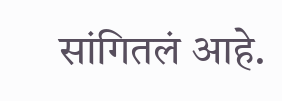सांगितलं आहे.